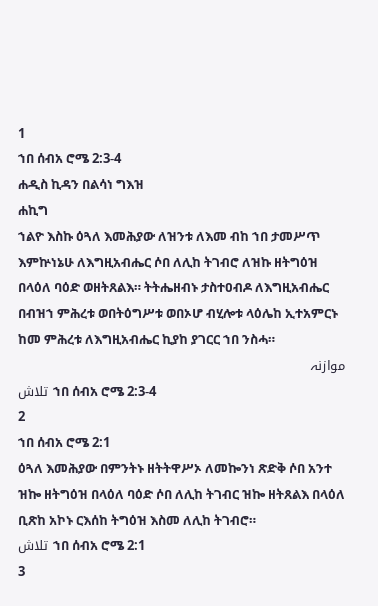1
ኀበ ሰብአ ሮሜ 2:3-4
ሐዲስ ኪዳን በልሳነ ግእዝ
ሐኪግ
ኀልዮ እስኩ ዕጓለ እመሕያው ለዝንቱ ለእመ ብከ ኀበ ታመሥጥ እምኵነኔሁ ለእግዚአብሔር ሶበ ለሊከ ትገብሮ ለዝኩ ዘትግዕዝ በላዕለ ባዕድ ወዘትጸልእ። ትትሔዘብኑ ታስተዐብዶ ለእግዚአብሔር በብዝኀ ምሕረቱ ወበትዕግሥቱ ወበኦሆ ብሂሎቱ ላዕሌከ ኢተአምርኑ ከመ ምሕረቱ ለእግዚአብሔር ኪያከ ያገርር ኀበ ንስሓ።
موازنہ
تلاش ኀበ ሰብአ ሮሜ 2:3-4
2
ኀበ ሰብአ ሮሜ 2:1
ዕጓለ እመሕያው በምንትኑ ዘትትዋሥኦ ለመኰንነ ጽድቅ ሶበ አንተ ዝኰ ዘትግዕዝ በላዕለ ባዕድ ሶበ ለሊከ ትገብር ዝኰ ዘትጸልእ በላዕለ ቢጽከ አኮኑ ርእሰከ ትግዕዝ እስመ ለሊከ ትገብሮ።
تلاش ኀበ ሰብአ ሮሜ 2:1
3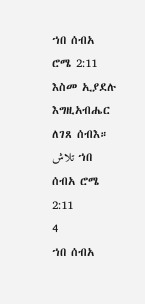ኀበ ሰብአ ሮሜ 2:11
እስመ ኢያደሉ እግዚአብሔር ለገጸ ሰብእ።
تلاش ኀበ ሰብአ ሮሜ 2:11
4
ኀበ ሰብአ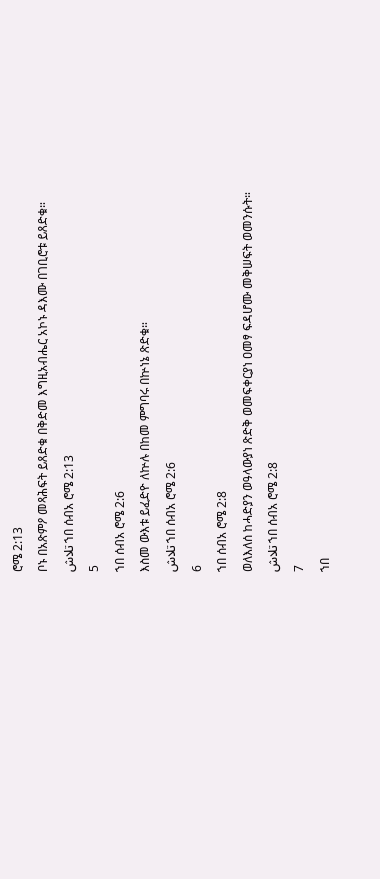ሮሜ 2:13
ቦኑ በአጽምዖ መጻሕፍት ይጸድቁ በቅድመ እግዚአብሔር አኮኑ ዳእሙ በገቢሮቱ ይጸድቁ።
تلاش ኀበ ሰብአ ሮሜ 2:13
5
ኀበ ሰብአ ሮሜ 2:6
እስመ ውእቱ ይፈድዮ ለኵሉ በከመ ምግባሩ በኵነኔ ጽድቁ።
تلاش ኀበ ሰብአ ሮሜ 2:6
6
ኀበ ሰብአ ሮሜ 2:8
ወለእለሰ ከሓድያን ወዓላውያነ ጽድቅ ወመፍቀርያነ ዐመፃ ፍዳሆሙ መቅሠፍት ወመንሱት።
تلاش ኀበ ሰብአ ሮሜ 2:8
7
ኀበ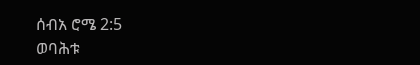ሰብአ ሮሜ 2:5
ወባሕቱ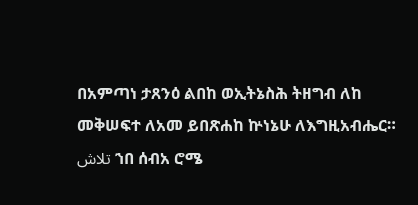በአምጣነ ታጸንዕ ልበከ ወኢትኔስሕ ትዘግብ ለከ መቅሠፍተ ለአመ ይበጽሐከ ኵነኔሁ ለእግዚአብሔር።
تلاش ኀበ ሰብአ ሮሜ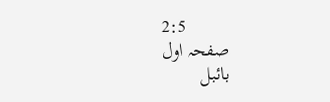2:5
صفحہ اول
بائبل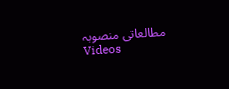مطالعاتی منصوبہ
Videos